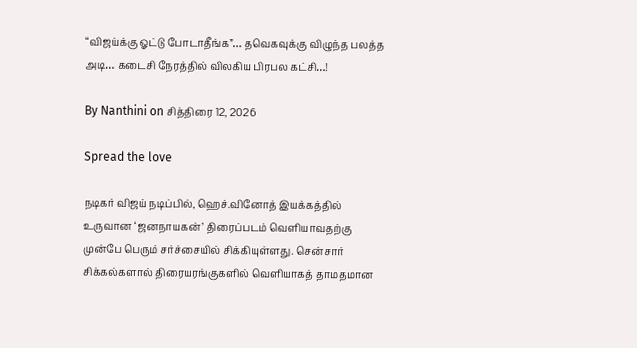“விஜய்க்கு ஓட்டு போடாதீங்க”… தவெகவுக்கு விழுந்த பலத்த அடி… கடைசி நேரத்தில் விலகிய பிரபல கட்சி…!

By Nanthini on சித்திரை 12, 2026

Spread the love

நடிகர் விஜய் நடிப்பில், ஹெச்.வினோத் இயக்கத்தில் உருவான ‘ஜனநாயகன்’ திரைப்படம் வெளியாவதற்கு முன்பே பெரும் சர்ச்சையில் சிக்கியுள்ளது. சென்சார் சிக்கல்களால் திரையரங்குகளில் வெளியாகத் தாமதமான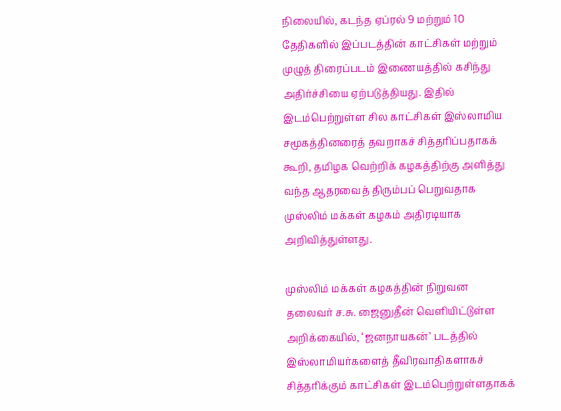நிலையில், கடந்த ஏப்ரல் 9 மற்றும் 10 தேதிகளில் இப்படத்தின் காட்சிகள் மற்றும் முழுத் திரைப்படம் இணையத்தில் கசிந்து அதிர்ச்சியை ஏற்படுத்தியது. இதில் இடம்பெற்றுள்ள சில காட்சிகள் இஸ்லாமிய சமூகத்தினரைத் தவறாகச் சித்தரிப்பதாகக் கூறி, தமிழக வெற்றிக் கழகத்திற்கு அளித்து வந்த ஆதரவைத் திரும்பப் பெறுவதாக முஸ்லிம் மக்கள் கழகம் அதிரடியாக அறிவித்துள்ளது.

முஸ்லிம் மக்கள் கழகத்தின் நிறுவன தலைவர் ச.சு. ஜைனுதீன் வெளியிட்டுள்ள அறிக்கையில், ‘ஜனநாயகன்’ படத்தில் இஸ்லாமியர்களைத் தீவிரவாதிகளாகச் சித்தரிக்கும் காட்சிகள் இடம்பெற்றுள்ளதாகக்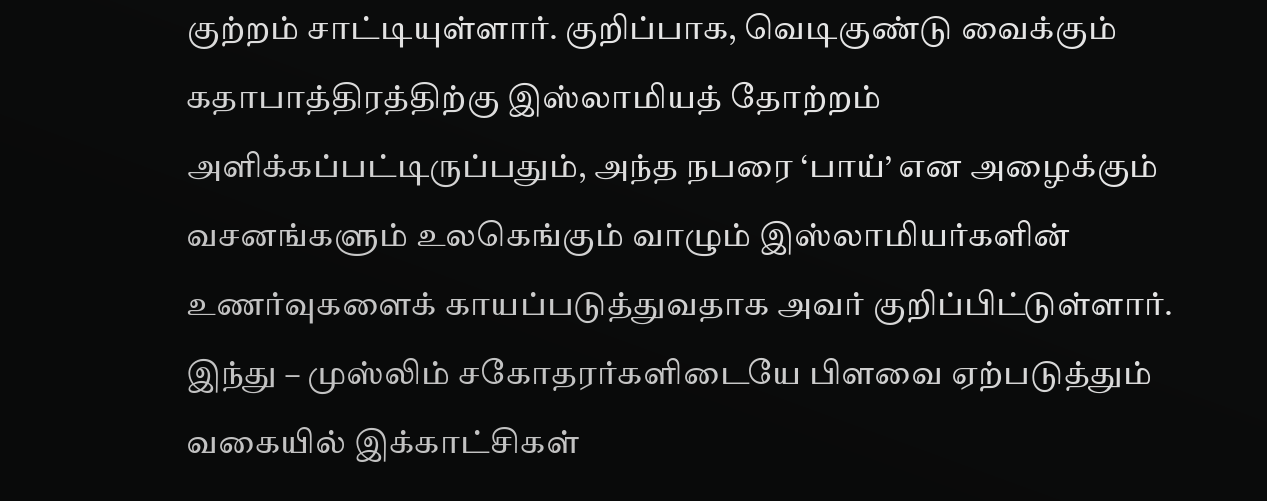குற்றம் சாட்டியுள்ளார். குறிப்பாக, வெடிகுண்டு வைக்கும் கதாபாத்திரத்திற்கு இஸ்லாமியத் தோற்றம் அளிக்கப்பட்டிருப்பதும், அந்த நபரை ‘பாய்’ என அழைக்கும் வசனங்களும் உலகெங்கும் வாழும் இஸ்லாமியர்களின் உணர்வுகளைக் காயப்படுத்துவதாக அவர் குறிப்பிட்டுள்ளார். இந்து – முஸ்லிம் சகோதரர்களிடையே பிளவை ஏற்படுத்தும் வகையில் இக்காட்சிகள்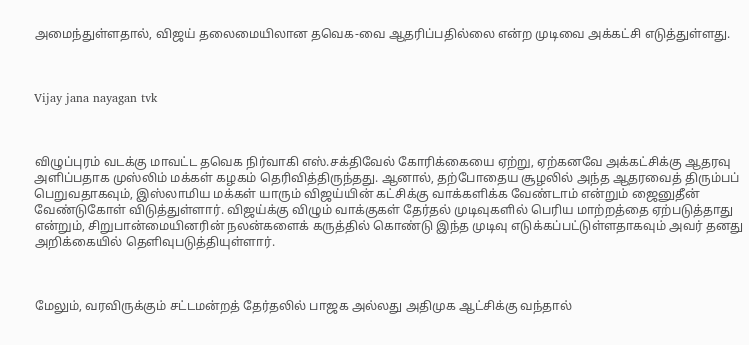அமைந்துள்ளதால், விஜய் தலைமையிலான தவெக-வை ஆதரிப்பதில்லை என்ற முடிவை அக்கட்சி எடுத்துள்ளது.



Vijay jana nayagan tvk



விழுப்புரம் வடக்கு மாவட்ட தவெக நிர்வாகி எஸ்.சக்திவேல் கோரிக்கையை ஏற்று, ஏற்கனவே அக்கட்சிக்கு ஆதரவு அளிப்பதாக முஸ்லிம் மக்கள் கழகம் தெரிவித்திருந்தது. ஆனால், தற்போதைய சூழலில் அந்த ஆதரவைத் திரும்பப் பெறுவதாகவும், இஸ்லாமிய மக்கள் யாரும் விஜய்யின் கட்சிக்கு வாக்களிக்க வேண்டாம் என்றும் ஜைனுதீன் வேண்டுகோள் விடுத்துள்ளார். விஜய்க்கு விழும் வாக்குகள் தேர்தல் முடிவுகளில் பெரிய மாற்றத்தை ஏற்படுத்தாது என்றும், சிறுபான்மையினரின் நலன்களைக் கருத்தில் கொண்டு இந்த முடிவு எடுக்கப்பட்டுள்ளதாகவும் அவர் தனது அறிக்கையில் தெளிவுபடுத்தியுள்ளார்.



மேலும், வரவிருக்கும் சட்டமன்றத் தேர்தலில் பாஜக அல்லது அதிமுக ஆட்சிக்கு வந்தால்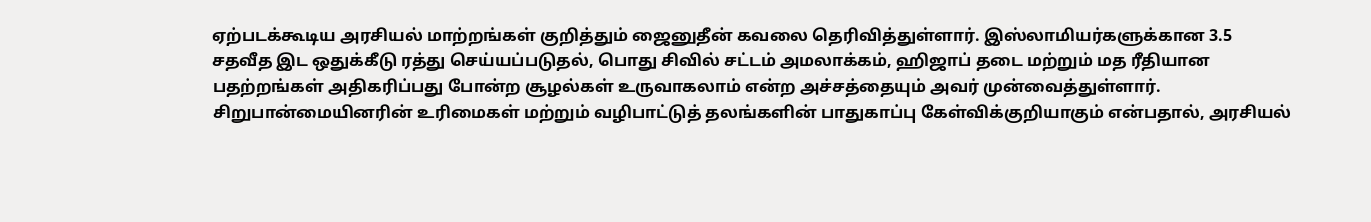ஏற்படக்கூடிய அரசியல் மாற்றங்கள் குறித்தும் ஜைனுதீன் கவலை தெரிவித்துள்ளார். இஸ்லாமியர்களுக்கான 3.5 சதவீத இட ஒதுக்கீடு ரத்து செய்யப்படுதல், பொது சிவில் சட்டம் அமலாக்கம், ஹிஜாப் தடை மற்றும் மத ரீதியான பதற்றங்கள் அதிகரிப்பது போன்ற சூழல்கள் உருவாகலாம் என்ற அச்சத்தையும் அவர் முன்வைத்துள்ளார். சிறுபான்மையினரின் உரிமைகள் மற்றும் வழிபாட்டுத் தலங்களின் பாதுகாப்பு கேள்விக்குறியாகும் என்பதால், அரசியல்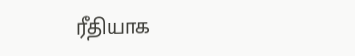ரீதியாக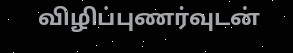விழிப்புணர்வுடன்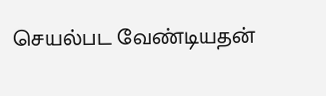செயல்பட வேண்டியதன்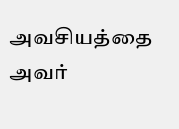அவசியத்தை அவர்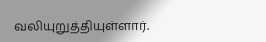வலியுறுத்தியுள்ளார்.